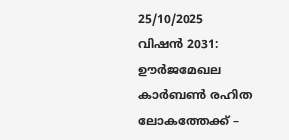25/10/2025
വിഷൻ 2031: ഊർജമേഖല കാർബൺ രഹിത ലോകത്തേക്ക് –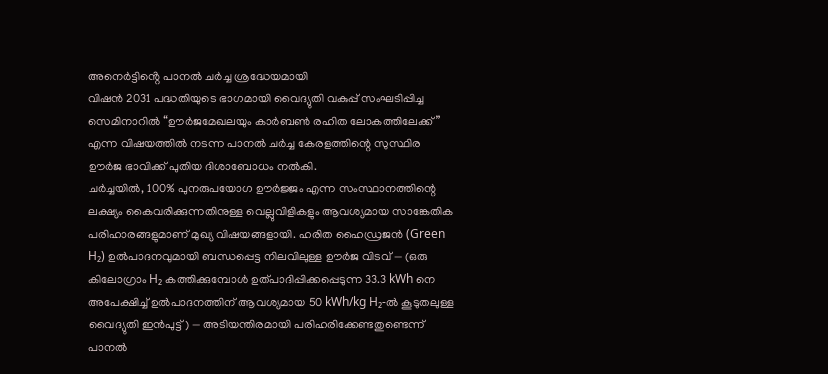അനെർട്ടിൻ്റെ പാനൽ ചർച്ച ശ്രദ്ധേയമായി
വിഷൻ 2031 പദ്ധതിയുടെ ഭാഗമായി വൈദ്യുതി വകുപ്പ് സംഘടിപ്പിച്ച സെമിനാറിൽ “ഊർജമേഖലയും കാർബൺ രഹിത ലോകത്തിലേക്ക്” എന്ന വിഷയത്തിൽ നടന്ന പാനൽ ചർച്ച കേരളത്തിന്റെ സുസ്ഥിര ഊർജ ഭാവിക്ക് പുതിയ ദിശാബോധം നൽകി.
ചർച്ചയിൽ, 100% പുനരുപയോഗ ഊർജ്ജം എന്ന സംസ്ഥാനത്തിന്റെ ലക്ഷ്യം കൈവരിക്കുന്നതിനുള്ള വെല്ലുവിളികളും ആവശ്യമായ സാങ്കേതിക പരിഹാരങ്ങളുമാണ് മുഖ്യ വിഷയങ്ങളായി. ഹരിത ഹൈഡ്രജൻ (Green H₂) ഉൽപാദനവുമായി ബന്ധപ്പെട്ട നിലവിലുള്ള ഊർജ വിടവ് — (ഒരു കിലോഗ്രാം H₂ കത്തിക്കുമ്പോൾ ഉത്പാദിപ്പിക്കപ്പെടുന്ന 33.3 kWh നെ അപേക്ഷിച്ച് ഉൽപാദനത്തിന് ആവശ്യമായ 50 kWh/kg H₂-ൽ കൂടുതലുള്ള വൈദ്യുതി ഇൻപുട്ട്) — അടിയന്തിരമായി പരിഹരിക്കേണ്ടതുണ്ടെന്ന് പാനൽ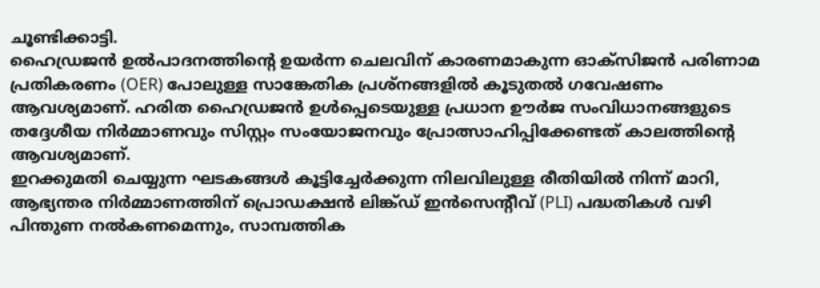ചൂണ്ടിക്കാട്ടി.
ഹൈഡ്രജൻ ഉൽപാദനത്തിന്റെ ഉയർന്ന ചെലവിന് കാരണമാകുന്ന ഓക്സിജൻ പരിണാമ പ്രതികരണം (OER) പോലുള്ള സാങ്കേതിക പ്രശ്നങ്ങളിൽ കൂടുതൽ ഗവേഷണം ആവശ്യമാണ്. ഹരിത ഹൈഡ്രജൻ ഉൾപ്പെടെയുള്ള പ്രധാന ഊർജ സംവിധാനങ്ങളുടെ തദ്ദേശീയ നിർമ്മാണവും സിസ്റ്റം സംയോജനവും പ്രോത്സാഹിപ്പിക്കേണ്ടത് കാലത്തിന്റെ ആവശ്യമാണ്.
ഇറക്കുമതി ചെയ്യുന്ന ഘടകങ്ങൾ കൂട്ടിച്ചേർക്കുന്ന നിലവിലുള്ള രീതിയിൽ നിന്ന് മാറി, ആഭ്യന്തര നിർമ്മാണത്തിന് പ്രൊഡക്ഷൻ ലിങ്ക്ഡ് ഇൻസെന്റീവ് (PLI) പദ്ധതികൾ വഴി പിന്തുണ നൽകണമെന്നും, സാമ്പത്തിക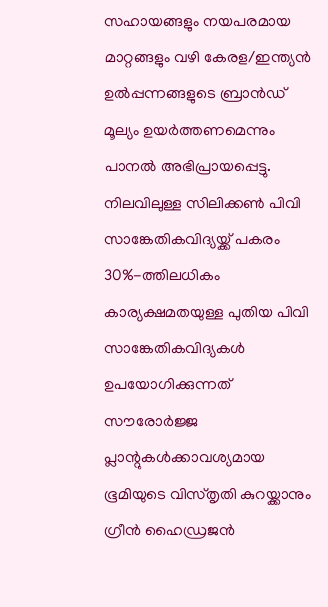സഹായങ്ങളും നയപരമായ മാറ്റങ്ങളും വഴി കേരള/ഇന്ത്യൻ ഉൽപ്പന്നങ്ങളുടെ ബ്രാൻഡ് മൂല്യം ഉയർത്തണമെന്നും പാനൽ അഭിപ്രായപ്പെട്ടു.
നിലവിലുള്ള സിലിക്കൺ പിവി സാങ്കേതികവിദ്യയ്ക്ക് പകരം 30%-ത്തിലധികം കാര്യക്ഷമതയുള്ള പുതിയ പിവി സാങ്കേതികവിദ്യകൾ ഉപയോഗിക്കുന്നത് സൗരോർജ്ജ പ്ലാന്റുകൾക്കാവശ്യമായ ഭൂമിയുടെ വിസ്തൃതി കുറയ്ക്കാനും ഗ്രീൻ ഹൈഡ്രജൻ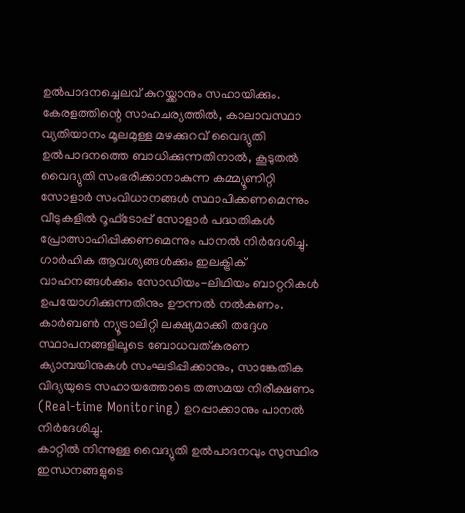ഉൽപാദനച്ചെലവ് കുറയ്ക്കാനും സഹായിക്കും.
കേരളത്തിന്റെ സാഹചര്യത്തിൽ, കാലാവസ്ഥാ വ്യതിയാനം മൂലമുള്ള മഴക്കുറവ് വൈദ്യുതി ഉൽപാദനത്തെ ബാധിക്കുന്നതിനാൽ, കൂടുതൽ വൈദ്യുതി സംഭരിക്കാനാകുന്ന കമ്മ്യൂണിറ്റി സോളാർ സംവിധാനങ്ങൾ സ്ഥാപിക്കണമെന്നും വീടുകളിൽ റൂഫ്ടോപ്പ് സോളാർ പദ്ധതികൾ പ്രോത്സാഹിപ്പിക്കണമെന്നും പാനൽ നിർദേശിച്ചു.
ഗാർഹിക ആവശ്യങ്ങൾക്കും ഇലക്ട്രിക് വാഹനങ്ങൾക്കും സോഡിയം-ലിഥിയം ബാറ്ററികൾ ഉപയോഗിക്കുന്നതിനും ഊന്നൽ നൽകണം. കാർബൺ ന്യൂട്രാലിറ്റി ലക്ഷ്യമാക്കി തദ്ദേശ സ്ഥാപനങ്ങളിലൂടെ ബോധവത്കരണ ക്യാമ്പയിനുകൾ സംഘടിപ്പിക്കാനും, സാങ്കേതിക വിദ്യയുടെ സഹായത്തോടെ തത്സമയ നിരീക്ഷണം (Real-time Monitoring) ഉറപ്പാക്കാനും പാനൽ നിർദേശിച്ചു.
കാറ്റിൽ നിന്നുള്ള വൈദ്യുതി ഉൽപാദനവും സുസ്ഥിര ഇന്ധനങ്ങളുടെ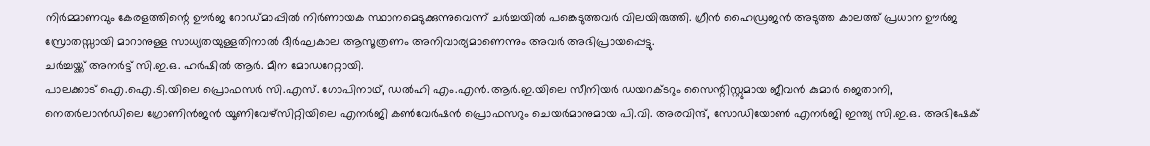നിർമ്മാണവും കേരളത്തിന്റെ ഊർജ റോഡ്മാപ്പിൽ നിർണായക സ്ഥാനമെടുക്കുന്നുവെന്ന് ചർച്ചയിൽ പങ്കെടുത്തവർ വിലയിരുത്തി. ഗ്രീൻ ഹൈഡ്രജൻ അടുത്ത കാലത്ത് പ്രധാന ഊർജ സ്രോതസ്സായി മാറാനുള്ള സാധ്യതയുള്ളതിനാൽ ദീർഘകാല ആസൂത്രണം അനിവാര്യമാണെന്നും അവർ അഭിപ്രായപ്പെട്ടു.
ചർച്ചയ്ക്ക് അനർട്ട് സി.ഇ.ഒ. ഹർഷിൽ ആർ. മീന മോഡറേറ്റായി.
പാലക്കാട് ഐ.ഐ.ടി.യിലെ പ്രൊഫസർ സി.എസ്. ഗോപിനാഥ്, ഡൽഹി എം.എൻ.ആർ.ഇ.യിലെ സീനിയർ ഡയറക്ടറും സൈന്റിസ്റ്റുമായ ജീവൻ കുമാർ ജെതാനി, നെതർലാൻഡിലെ ഗ്രോണിൻജൻ യൂണിവേഴ്സിറ്റിയിലെ എനർജി കൺവേർഷൻ പ്രൊഫസറും ചെയർമാനുമായ പി.വി. അരവിന്ദ്, സോഡിയോൺ എനർജി ഇന്ത്യ സി.ഇ.ഒ. അഭിഷേക്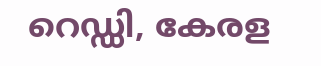റെഡ്ഡി, കേരള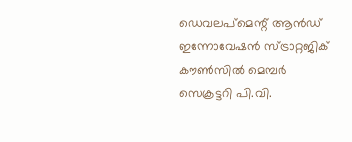ഡെവലപ്മെന്റ് ആൻഡ് ഇന്നോവേഷൻ സ്ട്രാറ്റജിക് കൗൺസിൽ മെമ്പർ സെക്രട്ടറി പി.വി.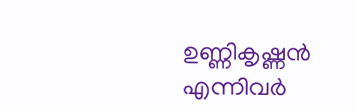ഉണ്ണികൃഷ്ണൻ എന്നിവർ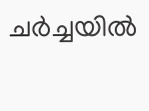ചർച്ചയിൽ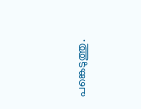പങ്കെടുത്തു.